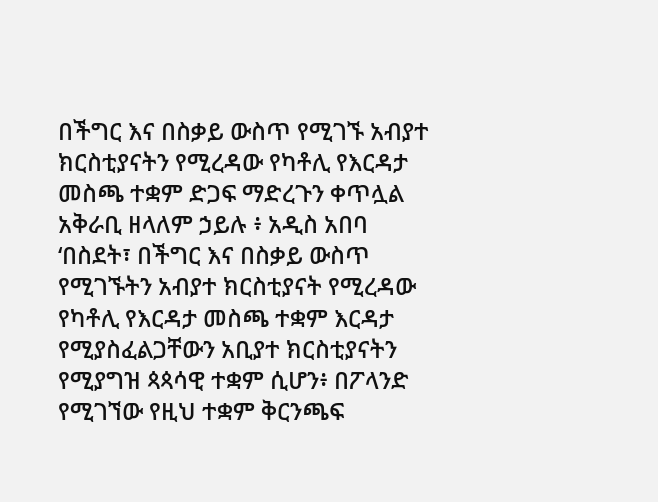በችግር እና በስቃይ ውስጥ የሚገኙ አብያተ ክርስቲያናትን የሚረዳው የካቶሊ የእርዳታ መስጫ ተቋም ድጋፍ ማድረጉን ቀጥሏል
አቅራቢ ዘላለም ኃይሉ ፥ አዲስ አበባ
‘በስደት፣ በችግር እና በስቃይ ውስጥ የሚገኙትን አብያተ ክርስቲያናት የሚረዳው የካቶሊ የእርዳታ መስጫ ተቋም እርዳታ የሚያስፈልጋቸውን አቢያተ ክርስቲያናትን የሚያግዝ ጳጳሳዊ ተቋም ሲሆን፥ በፖላንድ የሚገኘው የዚህ ተቋም ቅርንጫፍ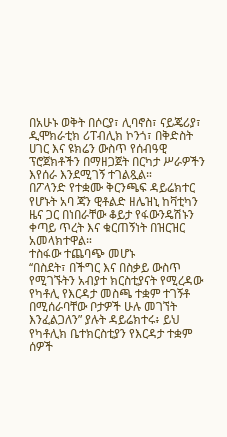በአሁኑ ወቅት በሶርያ፣ ሊባኖስ፣ ናይጄሪያ፣ ዲሞክራቲክ ሪፐብሊክ ኮንጎ፣ በቅድስት ሀገር እና ዩክሬን ውስጥ የሰብዓዊ ፕሮጀክቶችን በማዘጋጀት በርካታ ሥራዎችን እየሰራ እንደሚገኝ ተገልጿል።
በፖላንድ የተቋሙ ቅርንጫፍ ዳይሬክተር የሆኑት አባ ጃን ዊቶልድ ዘሌዝኒ ከቫቲካን ዜና ጋር በነበራቸው ቆይታ የፋውንዴሽኑን ቀጣይ ጥረት እና ቁርጠኝነት በዝርዝር አመላክተዋል።
ተስፋው ተጨባጭ መሆኑ
‘‘በስደት፣ በችግር እና በስቃይ ውስጥ የሚገኙትን አብያተ ክርስቲያናት የሚረዳው የካቶሊ የእርዳታ መስጫ ተቋም ተገኝቶ በሚሰራባቸው ቦታዎች ሁሉ መገኘት እንፈልጋለን” ያሉት ዳይሬክተሩ፥ ይህ የካቶሊክ ቤተክርስቲያን የእርዳታ ተቋም ሰዎች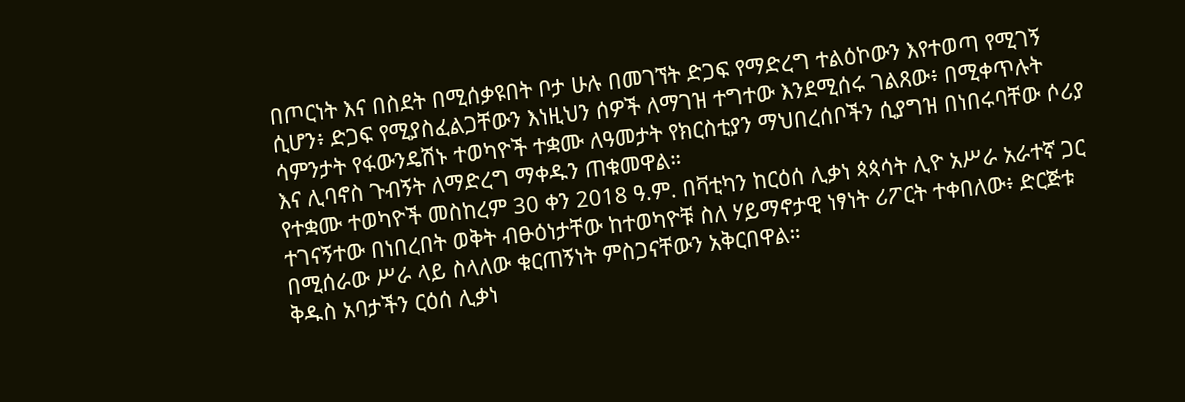በጦርነት እና በስደት በሚሰቃዩበት ቦታ ሁሉ በመገኘት ድጋፍ የማድረግ ተልዕኮውን እየተወጣ የሚገኝ ሲሆን፥ ድጋፍ የሚያስፈልጋቸውን እነዚህን ሰዎች ለማገዝ ተግተው እንደሚሰሩ ገልጸው፥ በሚቀጥሉት ሳምንታት የፋውንዴሽኑ ተወካዮች ተቋሙ ለዓመታት የክርስቲያን ማህበረሰቦችን ሲያግዝ በነበሩባቸው ሶሪያ እና ሊባኖስ ጉብኝት ለማድረግ ማቀዱን ጠቁመዋል።
የተቋሙ ተወካዮች መስከረም 30 ቀን 2018 ዓ.ም. በቫቲካን ከርዕሰ ሊቃነ ጳጳሳት ሊዮ አሥራ አራተኛ ጋር ተገናኝተው በነበረበት ወቅት ብፁዕነታቸው ከተወካዮቹ ስለ ሃይማኖታዊ ነፃነት ሪፖርት ተቀበለው፥ ድርጅቱ በሚሰራው ሥራ ላይ ስላለው ቁርጠኝነት ምስጋናቸውን አቅርበዋል።
ቅዱስ አባታችን ርዕሰ ሊቃነ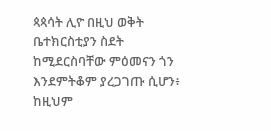ጳጳሳት ሊዮ በዚህ ወቅት ቤተክርስቲያን ስደት ከሚደርስባቸው ምዕመናን ጎን እንደምትቆም ያረጋገጡ ሲሆን፥ ከዚህም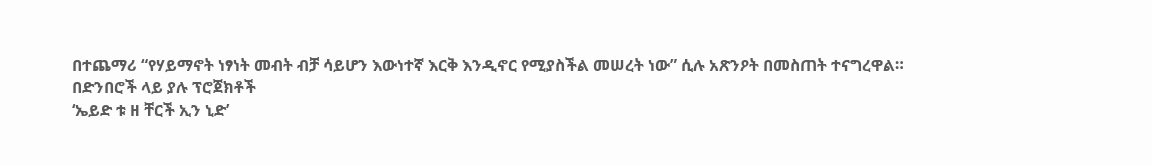በተጨማሪ “የሃይማኖት ነፃነት መብት ብቻ ሳይሆን እውነተኛ እርቅ እንዲኖር የሚያስችል መሠረት ነው” ሲሉ አጽንዖት በመስጠት ተናግረዋል።
በድንበሮች ላይ ያሉ ፕሮጀክቶች
‘ኤይድ ቱ ዘ ቸርች ኢን ኒድ’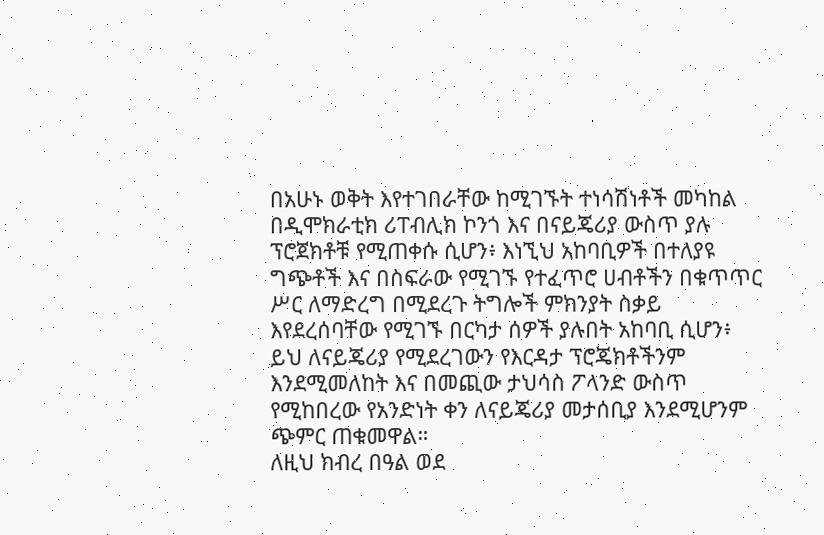በአሁኑ ወቅት እየተገበራቸው ከሚገኙት ተነሳሽነቶች መካከል በዲሞክራቲክ ሪፐብሊክ ኮንጎ እና በናይጄሪያ ውስጥ ያሉ ፕሮጀክቶቹ የሚጠቀሱ ሲሆን፥ እነኚህ አከባቢዎች በተለያዩ ግጭቶች እና በስፍራው የሚገኙ የተፈጥሮ ሀብቶችን በቁጥጥር ሥር ለማድረግ በሚደረጉ ትግሎች ምክንያት ስቃይ እየደረሰባቸው የሚገኙ በርካታ ሰዎች ያሉበት አከባቢ ሲሆን፥ ይህ ለናይጄሪያ የሚደረገውን የእርዳታ ፕሮጄክቶችንም እንደሚመለከት እና በመጪው ታህሳስ ፖላንድ ውስጥ የሚከበረው የአንድነት ቀን ለናይጄሪያ መታሰቢያ እንደሚሆንም ጭምር ጠቁመዋል።
ለዚህ ክብረ በዓል ወደ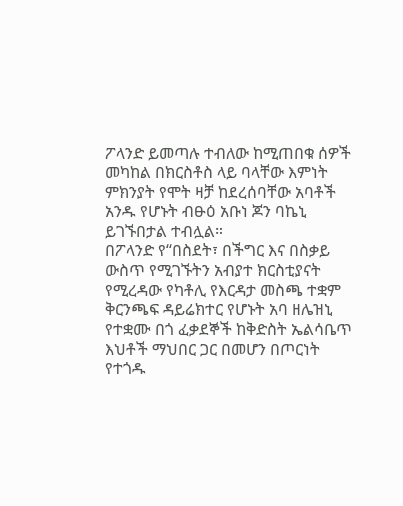ፖላንድ ይመጣሉ ተብለው ከሚጠበቁ ሰዎች መካከል በክርስቶስ ላይ ባላቸው እምነት ምክንያት የሞት ዛቻ ከደረሰባቸው አባቶች አንዱ የሆኑት ብፁዕ አቡነ ጆን ባኬኒ ይገኙበታል ተብሏል።
በፖላንድ የ‘‘በስደት፣ በችግር እና በስቃይ ውስጥ የሚገኙትን አብያተ ክርስቲያናት የሚረዳው የካቶሊ የእርዳታ መስጫ ተቋም ቅርንጫፍ ዳይሬክተር የሆኑት አባ ዘሌዝኒ የተቋሙ በጎ ፈቃደኞች ከቅድስት ኤልሳቤጥ እህቶች ማህበር ጋር በመሆን በጦርነት የተጎዱ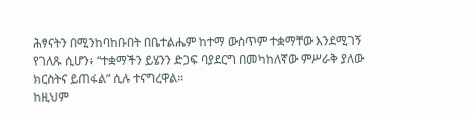ሕፃናትን በሚንከባከቡበት በቤተልሔም ከተማ ውስጥም ተቋማቸው እንደሚገኝ የገለጹ ሲሆን፥ “ተቋማችን ይሄንን ድጋፍ ባያደርግ በመካከለኛው ምሥራቅ ያለው ክርስትና ይጠፋል” ሲሉ ተናግረዋል።
ከዚህም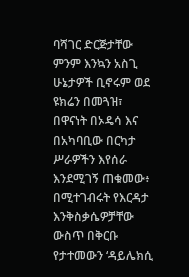ባሻገር ድርጅታቸው ምንም እንኳን አስጊ ሁኔታዎች ቢኖሩም ወደ ዩክሬን በመጓዝ፣ በዋናነት በኦዴሳ እና በአካባቢው በርካታ ሥራዎችን እየሰራ እንደሚገኝ ጠቁመው፥ በሚተገብሩት የእርዳታ እንቅስቃሴዎቻቸው ውስጥ በቅርቡ የታተመውን ‘ዳይሌክሲ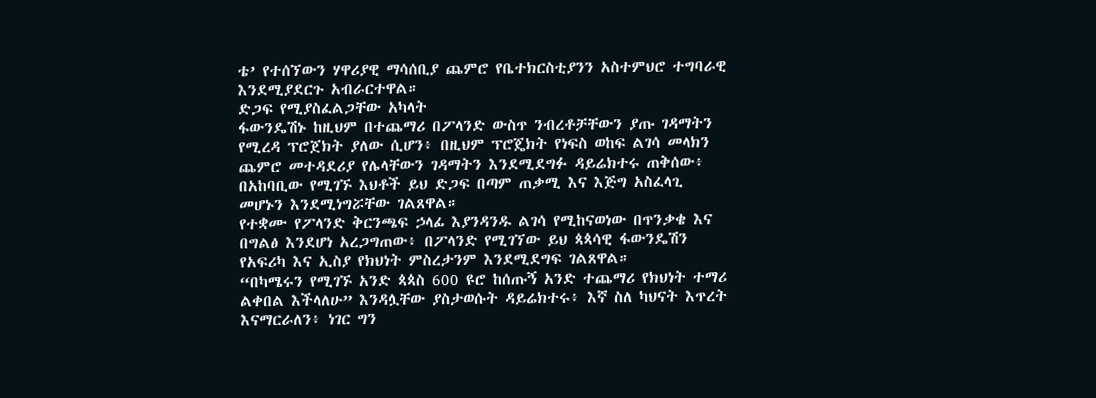ቴ’ የተሰኘውን ሃዋሪያዊ ማሳሰቢያ ጨምሮ የቤተክርስቲያንን አስተምህሮ ተግባራዊ እንደሚያደርጉ አብራርተዋል።
ድጋፍ የሚያስፈልጋቸው አካላት
ፋውንዴሽኑ ከዚህም በተጨማሪ በፖላንድ ውስጥ ንብረቶቻቸውን ያጡ ገዳማትን የሚረዳ ፕሮጀክት ያለው ሲሆን፥ በዚህም ፕሮጄክት የነፍስ ወከፍ ልገሳ መላክን ጨምሮ መተዳደሪያ የሌላቸውን ገዳማትን እንደሚደግፉ ዳይሬክተሩ ጠቅሰው፥ በአከባቢው የሚገኙ እህቶች ይህ ድጋፍ በጣም ጠቃሚ እና እጅግ አስፈላጊ መሆኑን እንደሚነግሯቸው ገልጸዋል።
የተቋሙ የፖላንድ ቅርንጫፍ ኃላፊ እያንዳንዱ ልገሳ የሚከናወነው በጥንቃቄ እና በግልፅ እንደሆነ አረጋግጠው፥ በፖላንድ የሚገኘው ይህ ጳጳሳዊ ፋውንዴሽን የአፍሪካ እና ኢስያ የክህነት ምስረታንም እንደሚደግፍ ገልጸዋል።
“በካሜሩን የሚገኙ አንድ ጳጳስ 600 ዩሮ ከሰጡኝ አንድ ተጨማሪ የክህነት ተማሪ ልቀበል እችላለሁ” እንዳሏቸው ያስታወሱት ዳይሬክተሩ፥ እኛ ስለ ካህናት እጥረት እናማርራለን፥ ነገር ግን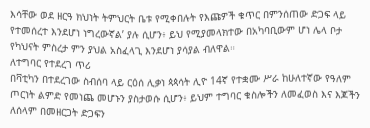እሳቸው ወደ ዘርዓ ክህነት ትምህርት ቤቱ የሚቀበሉት የእጩዎች ቁጥር በምንሰጠው ድጋፍ ላይ የተመሰረተ እንደሆነ ነግረውኛል’ ያሉ ሲሆን፥ ይህ የሚያመላክተው በአካባቢውም ሆነ ሌላ ቦታ የካህናት ምስረታ ምን ያህል አስፈላጊ እንደሆነ ያሳያል ብለዋል።
ለተግባር የተደረገ ጥሪ
በቫቲካን በተደረገው ስብሰባ ላይ ርዕሰ ሊቃነ ጳጳሳት ሊዮ 14ኛ የተቋሙ ሥራ ከሁለተኛው የዓለም ጦርነት ልምድ የመነጨ መሆኑን ያስታወሱ ሲሆን፥ ይህም ተግባር ቁስሎችን ለመፈወስ እና እጆችን ለሰላም በመዘርጋት ድጋፍን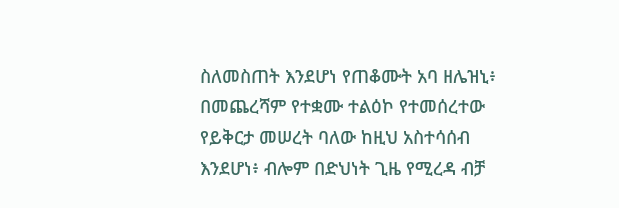ስለመስጠት እንደሆነ የጠቆሙት አባ ዘሌዝኒ፥ በመጨረሻም የተቋሙ ተልዕኮ የተመሰረተው የይቅርታ መሠረት ባለው ከዚህ አስተሳሰብ እንደሆነ፥ ብሎም በድህነት ጊዜ የሚረዳ ብቻ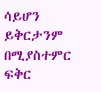ሳይሆን ይቅርታንም በሚያስተምር ፍቅር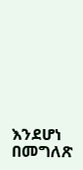እንደሆነ በመግለጽ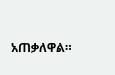አጠቃለዋል።